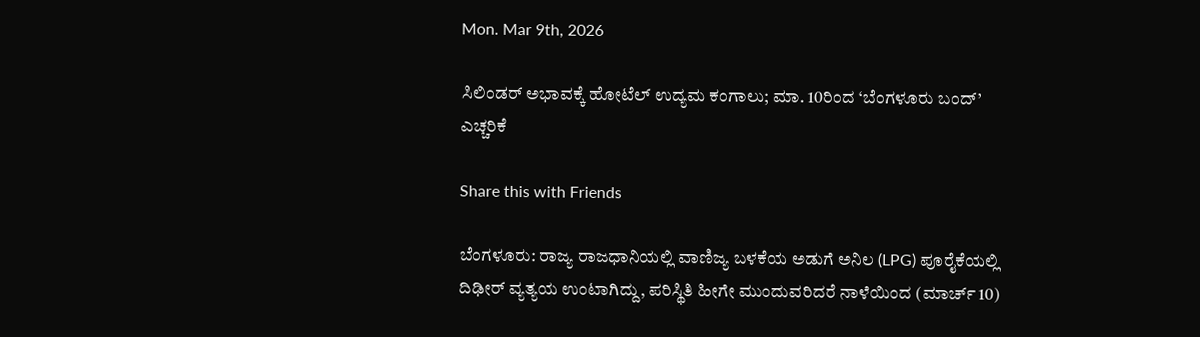Mon. Mar 9th, 2026

ಸಿಲಿಂಡರ್ ಅಭಾವಕ್ಕೆ ಹೋಟೆಲ್ ಉದ್ಯಮ ಕಂಗಾಲು; ಮಾ. 10ರಿಂದ ‘ಬೆಂಗಳೂರು ಬಂದ್’ ಎಚ್ಚರಿಕೆ

Share this with Friends

ಬೆಂಗಳೂರು: ರಾಜ್ಯ ರಾಜಧಾನಿಯಲ್ಲಿ ವಾಣಿಜ್ಯ ಬಳಕೆಯ ಅಡುಗೆ ಅನಿಲ (LPG) ಪೂರೈಕೆಯಲ್ಲಿ ದಿಢೀರ್ ವ್ಯತ್ಯಯ ಉಂಟಾಗಿದ್ದು, ಪರಿಸ್ಥಿತಿ ಹೀಗೇ ಮುಂದುವರಿದರೆ ನಾಳೆಯಿಂದ (ಮಾರ್ಚ್ 10)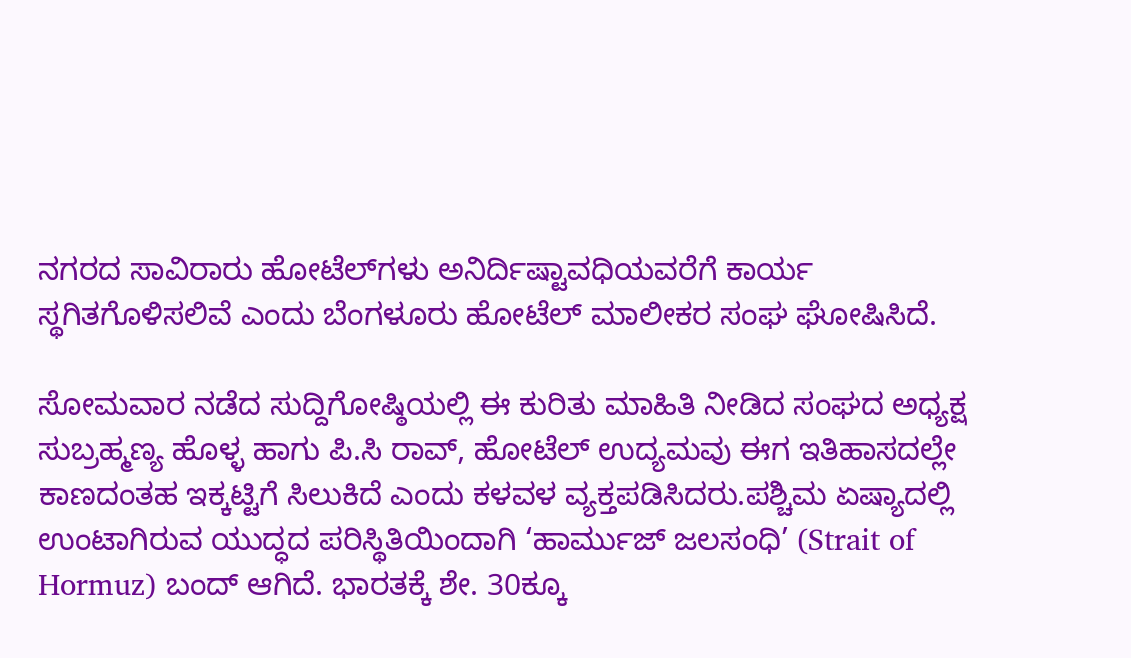ನಗರದ ಸಾವಿರಾರು ಹೋಟೆಲ್‌ಗಳು ಅನಿರ್ದಿಷ್ಟಾವಧಿಯವರೆಗೆ ಕಾರ್ಯ ಸ್ಥಗಿತಗೊಳಿಸಲಿವೆ ಎಂದು ಬೆಂಗಳೂರು ಹೋಟೆಲ್ ಮಾಲೀಕರ ಸಂಘ ಘೋಷಿಸಿದೆ.

ಸೋಮವಾರ ನಡೆದ ಸುದ್ದಿಗೋಷ್ಠಿಯಲ್ಲಿ ಈ ಕುರಿತು ಮಾಹಿತಿ ನೀಡಿದ ಸಂಘದ ಅಧ್ಯಕ್ಷ ಸುಬ್ರಹ್ಮಣ್ಯ ಹೊಳ್ಳ ಹಾಗು ಪಿ.ಸಿ ರಾವ್, ಹೋಟೆಲ್ ಉದ್ಯಮವು ಈಗ ಇತಿಹಾಸದಲ್ಲೇ ಕಾಣದಂತಹ ಇಕ್ಕಟ್ಟಿಗೆ ಸಿಲುಕಿದೆ ಎಂದು ಕಳವಳ ವ್ಯಕ್ತಪಡಿಸಿದರು.ಪಶ್ಚಿಮ ಏಷ್ಯಾದಲ್ಲಿ ಉಂಟಾಗಿರುವ ಯುದ್ಧದ ಪರಿಸ್ಥಿತಿಯಿಂದಾಗಿ ‘ಹಾರ್ಮುಜ್ ಜಲಸಂಧಿ’ (Strait of Hormuz) ಬಂದ್ ಆಗಿದೆ. ಭಾರತಕ್ಕೆ ಶೇ. 30ಕ್ಕೂ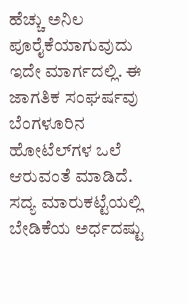ಹೆಚ್ಚು ಅನಿಲ ಪೂರೈಕೆಯಾಗುವುದು ಇದೇ ಮಾರ್ಗದಲ್ಲಿ. ಈ ಜಾಗತಿಕ ಸಂಘರ್ಷವು ಬೆಂಗಳೂರಿನ ಹೋಟೆಲ್‌ಗಳ ಒಲೆ ಆರುವಂತೆ ಮಾಡಿದೆ. ಸದ್ಯ ಮಾರುಕಟ್ಟೆಯಲ್ಲಿ ಬೇಡಿಕೆಯ ಅರ್ಧದಷ್ಟು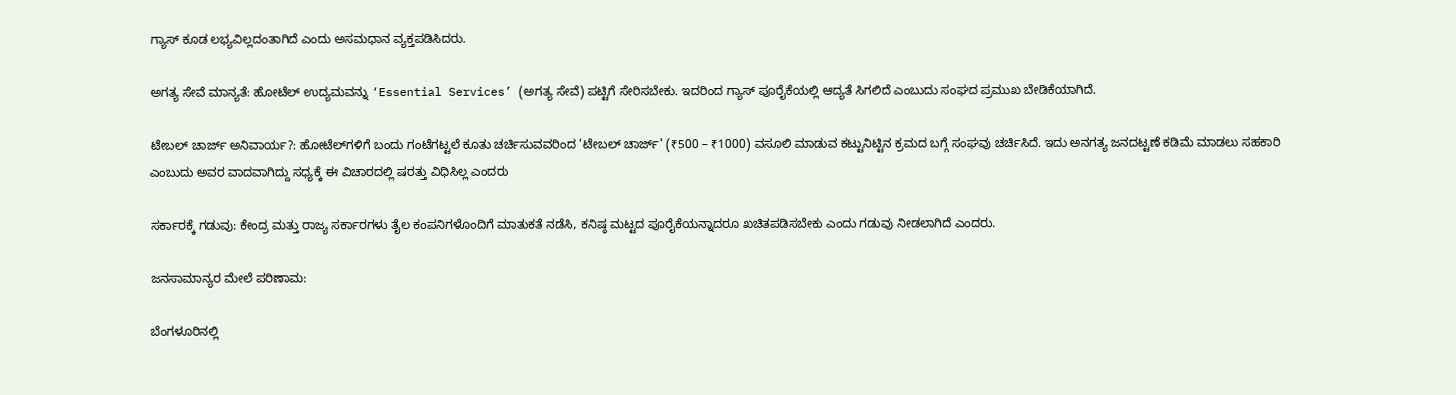ಗ್ಯಾಸ್ ಕೂಡ ಲಭ್ಯವಿಲ್ಲದಂತಾಗಿದೆ ಎಂದು ಅಸಮಧಾನ ವ್ಯಕ್ತಪಡಿಸಿದರು.

ಅಗತ್ಯ ಸೇವೆ ಮಾನ್ಯತೆ: ಹೋಟೆಲ್ ಉದ್ಯಮವನ್ನು ‘Essential Services’ (ಅಗತ್ಯ ಸೇವೆ) ಪಟ್ಟಿಗೆ ಸೇರಿಸಬೇಕು. ಇದರಿಂದ ಗ್ಯಾಸ್ ಪೂರೈಕೆಯಲ್ಲಿ ಆದ್ಯತೆ ಸಿಗಲಿದೆ ಎಂಬುದು ಸಂಘದ ಪ್ರಮುಖ ಬೇಡಿಕೆಯಾಗಿದೆ.

ಟೇಬಲ್ ಚಾರ್ಜ್ ಅನಿವಾರ್ಯ?: ಹೋಟೆಲ್‌ಗಳಿಗೆ ಬಂದು ಗಂಟೆಗಟ್ಟಲೆ ಕೂತು ಚರ್ಚಿಸುವವರಿಂದ ‘ಟೇಬಲ್ ಚಾರ್ಜ್’ (₹500 – ₹1000) ವಸೂಲಿ ಮಾಡುವ ಕಟ್ಟುನಿಟ್ಟಿನ ಕ್ರಮದ ಬಗ್ಗೆ ಸಂಘವು ಚರ್ಚಿಸಿದೆ. ಇದು ಅನಗತ್ಯ ಜನದಟ್ಟಣೆ ಕಡಿಮೆ ಮಾಡಲು ಸಹಕಾರಿ ಎಂಬುದು ಅವರ ವಾದವಾಗಿದ್ದು ಸಧ್ಯಕ್ಕೆ ಈ ವಿಚಾರದಲ್ಲಿ ಷರತ್ತು ವಿಧಿಸಿಲ್ಲ ಎಂದರು

ಸರ್ಕಾರಕ್ಕೆ ಗಡುವು: ಕೇಂದ್ರ ಮತ್ತು ರಾಜ್ಯ ಸರ್ಕಾರಗಳು ತೈಲ ಕಂಪನಿಗಳೊಂದಿಗೆ ಮಾತುಕತೆ ನಡೆಸಿ, ಕನಿಷ್ಠ ಮಟ್ಟದ ಪೂರೈಕೆಯನ್ನಾದರೂ ಖಚಿತಪಡಿಸಬೇಕು ಎಂದು ಗಡುವು ನೀಡಲಾಗಿದೆ ಎಂದರು.

ಜನಸಾಮಾನ್ಯರ ಮೇಲೆ ಪರಿಣಾಮ:

ಬೆಂಗಳೂರಿನಲ್ಲಿ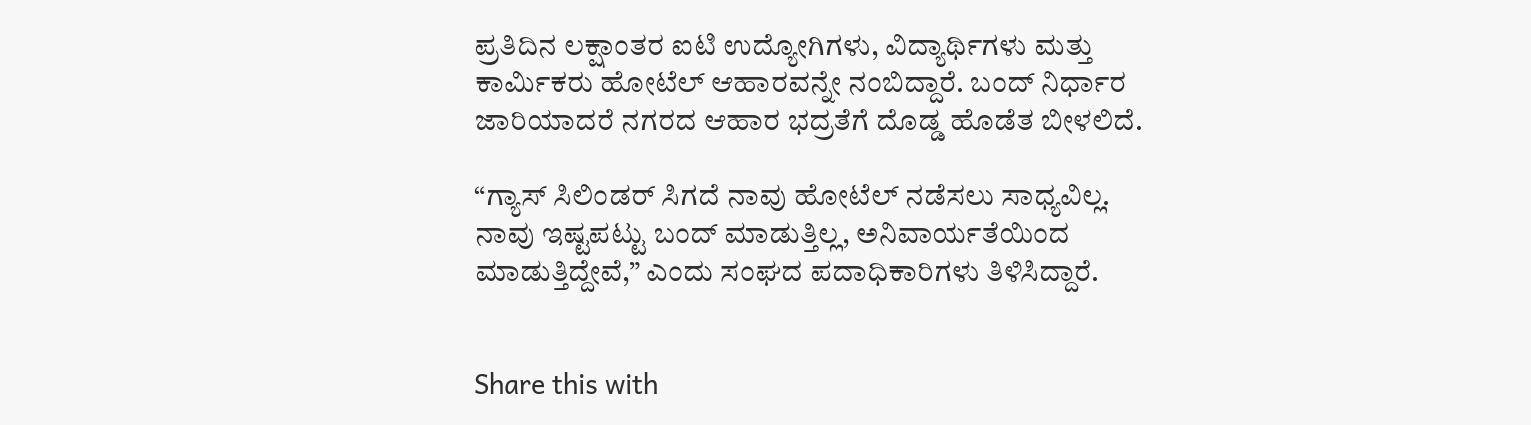ಪ್ರತಿದಿನ ಲಕ್ಷಾಂತರ ಐಟಿ ಉದ್ಯೋಗಿಗಳು, ವಿದ್ಯಾರ್ಥಿಗಳು ಮತ್ತು ಕಾರ್ಮಿಕರು ಹೋಟೆಲ್ ಆಹಾರವನ್ನೇ ನಂಬಿದ್ದಾರೆ. ಬಂದ್ ನಿರ್ಧಾರ ಜಾರಿಯಾದರೆ ನಗರದ ಆಹಾರ ಭದ್ರತೆಗೆ ದೊಡ್ಡ ಹೊಡೆತ ಬೀಳಲಿದೆ.

“ಗ್ಯಾಸ್ ಸಿಲಿಂಡರ್ ಸಿಗದೆ ನಾವು ಹೋಟೆಲ್ ನಡೆಸಲು ಸಾಧ್ಯವಿಲ್ಲ. ನಾವು ಇಷ್ಟಪಟ್ಟು ಬಂದ್ ಮಾಡುತ್ತಿಲ್ಲ, ಅನಿವಾರ್ಯತೆಯಿಂದ ಮಾಡುತ್ತಿದ್ದೇವೆ,” ಎಂದು ಸಂಘದ ಪದಾಧಿಕಾರಿಗಳು ತಿಳಿಸಿದ್ದಾರೆ.


Share this with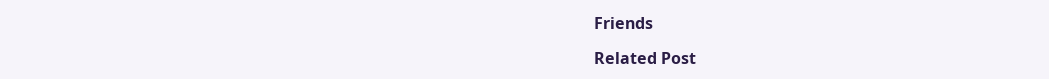Friends

Related Post